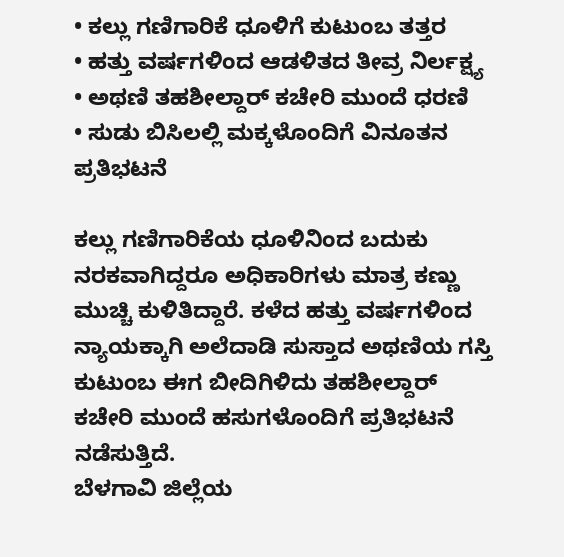• ಕಲ್ಲು ಗಣಿಗಾರಿಕೆ ಧೂಳಿಗೆ ಕುಟುಂಬ ತತ್ತರ
• ಹತ್ತು ವರ್ಷಗಳಿಂದ ಆಡಳಿತದ ತೀವ್ರ ನಿರ್ಲಕ್ಷ್ಯ
• ಅಥಣಿ ತಹಶೀಲ್ದಾರ್ ಕಚೇರಿ ಮುಂದೆ ಧರಣಿ
• ಸುಡು ಬಿಸಿಲಲ್ಲಿ ಮಕ್ಕಳೊಂದಿಗೆ ವಿನೂತನ ಪ್ರತಿಭಟನೆ

ಕಲ್ಲು ಗಣಿಗಾರಿಕೆಯ ಧೂಳಿನಿಂದ ಬದುಕು ನರಕವಾಗಿದ್ದರೂ ಅಧಿಕಾರಿಗಳು ಮಾತ್ರ ಕಣ್ಣು ಮುಚ್ಚಿ ಕುಳಿತಿದ್ದಾರೆ. ಕಳೆದ ಹತ್ತು ವರ್ಷಗಳಿಂದ ನ್ಯಾಯಕ್ಕಾಗಿ ಅಲೆದಾಡಿ ಸುಸ್ತಾದ ಅಥಣಿಯ ಗಸ್ತಿ ಕುಟುಂಬ ಈಗ ಬೀದಿಗಿಳಿದು ತಹಶೀಲ್ದಾರ್ ಕಚೇರಿ ಮುಂದೆ ಹಸುಗಳೊಂದಿಗೆ ಪ್ರತಿಭಟನೆ ನಡೆಸುತ್ತಿದೆ.
ಬೆಳಗಾವಿ ಜಿಲ್ಲೆಯ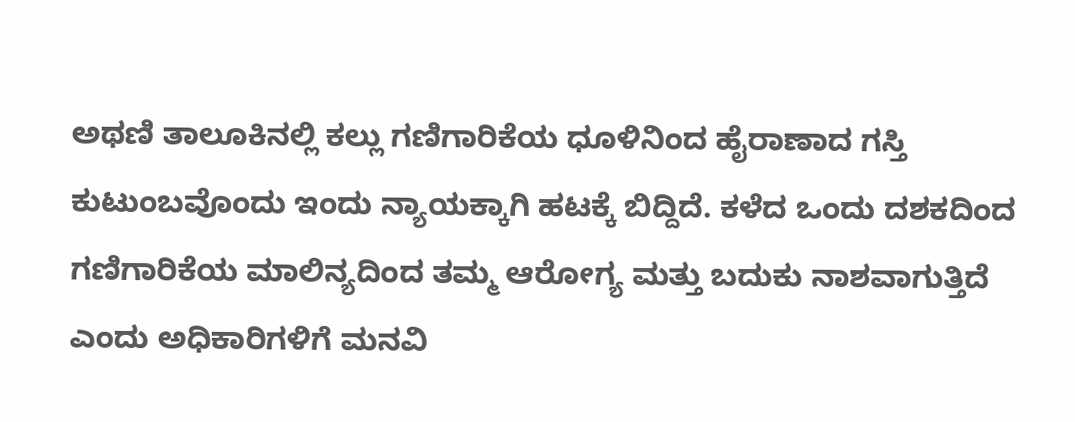ಅಥಣಿ ತಾಲೂಕಿನಲ್ಲಿ ಕಲ್ಲು ಗಣಿಗಾರಿಕೆಯ ಧೂಳಿನಿಂದ ಹೈರಾಣಾದ ಗಸ್ತಿ ಕುಟುಂಬವೊಂದು ಇಂದು ನ್ಯಾಯಕ್ಕಾಗಿ ಹಟಕ್ಕೆ ಬಿದ್ದಿದೆ. ಕಳೆದ ಒಂದು ದಶಕದಿಂದ ಗಣಿಗಾರಿಕೆಯ ಮಾಲಿನ್ಯದಿಂದ ತಮ್ಮ ಆರೋಗ್ಯ ಮತ್ತು ಬದುಕು ನಾಶವಾಗುತ್ತಿದೆ ಎಂದು ಅಧಿಕಾರಿಗಳಿಗೆ ಮನವಿ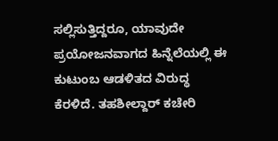ಸಲ್ಲಿಸುತ್ತಿದ್ದರೂ, ಯಾವುದೇ ಪ್ರಯೋಜನವಾಗದ ಹಿನ್ನೆಲೆಯಲ್ಲಿ ಈ ಕುಟುಂಬ ಆಡಳಿತದ ವಿರುದ್ಧ ಕೆರಳಿದೆ. ತಹಶೀಲ್ದಾರ್ ಕಚೇರಿ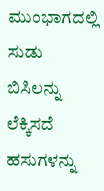ಮುಂಭಾಗದಲ್ಲಿ ಸುಡು ಬಿಸಿಲನ್ನು ಲೆಕ್ಕಿಸದೆ ಹಸುಗಳನ್ನು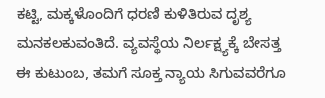ಕಟ್ಟಿ, ಮಕ್ಕಳೊಂದಿಗೆ ಧರಣಿ ಕುಳಿತಿರುವ ದೃಶ್ಯ ಮನಕಲಕುವಂತಿದೆ. ವ್ಯವಸ್ಥೆಯ ನಿರ್ಲಕ್ಷ್ಯಕ್ಕೆ ಬೇಸತ್ತ ಈ ಕುಟುಂಬ, ತಮಗೆ ಸೂಕ್ತ ನ್ಯಾಯ ಸಿಗುವವರೆಗೂ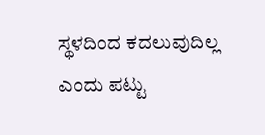ಸ್ಥಳದಿಂದ ಕದಲುವುದಿಲ್ಲ ಎಂದು ಪಟ್ಟು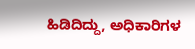ಹಿಡಿದಿದ್ದು, ಅಧಿಕಾರಿಗಳ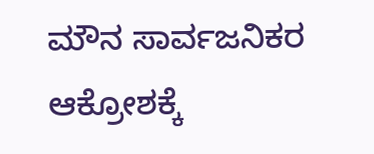ಮೌನ ಸಾರ್ವಜನಿಕರ ಆಕ್ರೋಶಕ್ಕೆ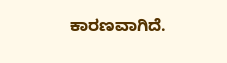ಕಾರಣವಾಗಿದೆ.